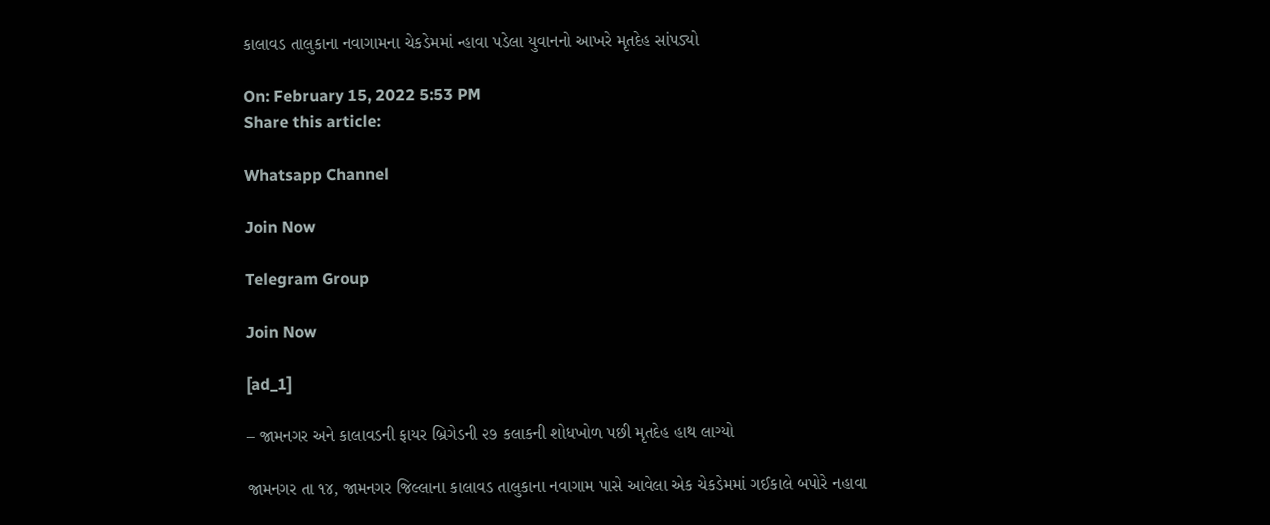કાલાવડ તાલુકાના નવાગામના ચેકડેમમાં ન્હાવા પડેલા યુવાનનો આખરે મૃતદેહ સાંપડ્યો

On: February 15, 2022 5:53 PM
Share this article:

Whatsapp Channel

Join Now

Telegram Group

Join Now

[ad_1]

– જામનગર અને કાલાવડની ફાયર બ્રિગેડની ૨૭ કલાકની શોધખોળ પછી મૃતદેહ હાથ લાગ્યો

જામનગર તા ૧૪, જામનગર જિલ્લાના કાલાવડ તાલુકાના નવાગામ પાસે આવેલા એક ચેકડેમમાં ગઈકાલે બપોરે નહાવા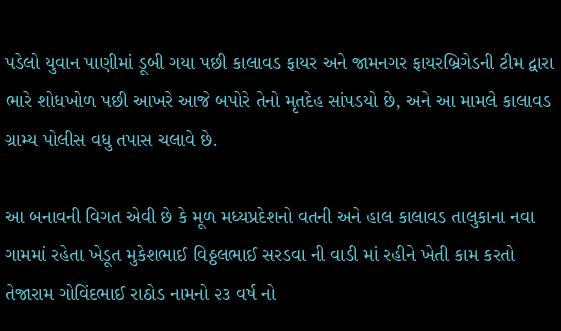પડેલો યુવાન પાણીમાં ડૂબી ગયા પછી કાલાવડ ફાયર અને જામનગર ફાયરબ્રિગેડની ટીમ દ્વારા ભારે શોધખોળ પછી આખરે આજે બપોરે તેનો મૃતદેહ સાંપડયો છે, અને આ મામલે કાલાવડ ગ્રામ્ય પોલીસ વધુ તપાસ ચલાવે છે.

આ બનાવની વિગત એવી છે કે મૂળ મધ્યપ્રદેશનો વતની અને હાલ કાલાવડ તાલુકાના નવા ગામમાં રહેતા ખેડૂત મુકેશભાઈ વિઠ્ઠલભાઈ સરડવા ની વાડી માં રહીને ખેતી કામ કરતો તેજારામ ગોવિંદભાઈ રાઠોડ નામનો ૨૩ વર્ષ નો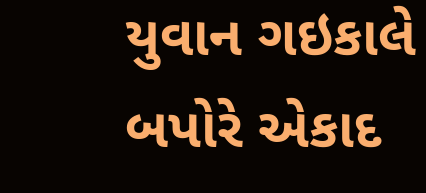યુવાન ગઇકાલે બપોરે એકાદ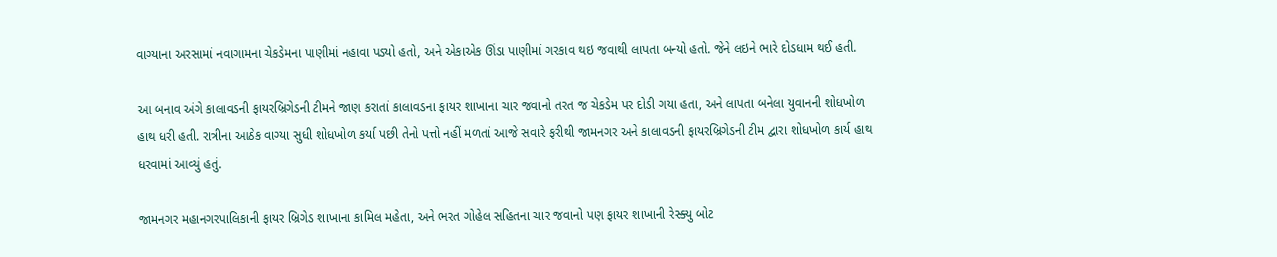વાગ્યાના અરસામાં નવાગામના ચેકડેમના પાણીમાં નહાવા પડ્યો હતો, અને એકાએક ઊંડા પાણીમાં ગરકાવ થઇ જવાથી લાપતા બન્યો હતો. જેને લઇને ભારે દોડધામ થઈ હતી.

આ બનાવ અંગે કાલાવડની ફાયરબ્રિગેડની ટીમને જાણ કરાતાં કાલાવડના ફાયર શાખાના ચાર જવાનો તરત જ ચેકડેમ પર દોડી ગયા હતા, અને લાપતા બનેલા યુવાનની શોધખોળ હાથ ધરી હતી. રાત્રીના આઠેક વાગ્યા સુધી શોધખોળ કર્યા પછી તેનો પત્તો નહીં મળતાં આજે સવારે ફરીથી જામનગર અને કાલાવડની ફાયરબ્રિગેડની ટીમ દ્વારા શોધખોળ કાર્ય હાથ ધરવામાં આવ્યું હતું.

જામનગર મહાનગરપાલિકાની ફાયર બ્રિગેડ શાખાના કામિલ મહેતા, અને ભરત ગોહેલ સહિતના ચાર જવાનો પણ ફાયર શાખાની રેસ્ક્યુ બોટ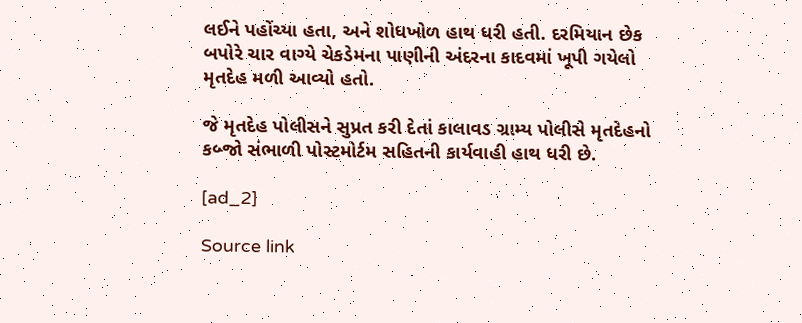લઈને પહોંચ્યા હતા, અને શોધખોળ હાથ ધરી હતી. દરમિયાન છેક બપોરે ચાર વાગ્યે ચેકડેમના પાણીની અંદરના કાદવમાં ખૂપી ગયેલો મૃતદેહ મળી આવ્યો હતો.

જે મૃતદેહ પોલીસને સુપ્રત કરી દેતાં કાલાવડ ગ્રામ્ય પોલીસે મૃતદેહનો કબ્જો સંભાળી પોસ્ટમોર્ટમ સહિતની કાર્યવાહી હાથ ધરી છે.

[ad_2]

Source link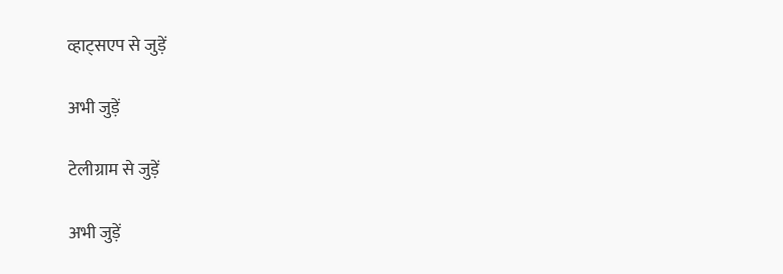व्हाट्सएप से जुड़ें

अभी जुड़ें

टेलीग्राम से जुड़ें

अभी जुड़ें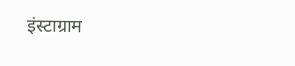इंस्टाग्राम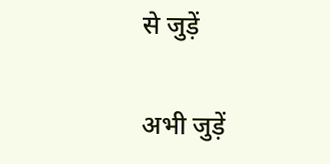से जुड़ें

अभी जुड़ें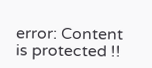error: Content is protected !!